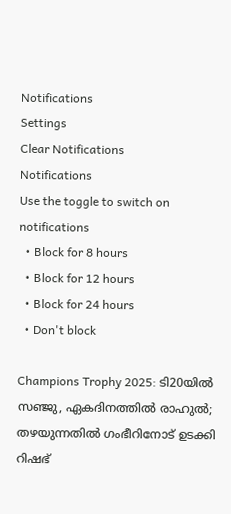Notifications
Settings
Clear Notifications
Notifications
Use the toggle to switch on notifications
  • Block for 8 hours
  • Block for 12 hours
  • Block for 24 hours
  • Don't block

Champions Trophy 2025: ടി20യില്‍ സഞ്ജു, ഏകദിനത്തില്‍ രാഹുല്‍; തഴയുന്നതില്‍ ഗംഭീറിനോട് ഉടക്കി റിഷഭ്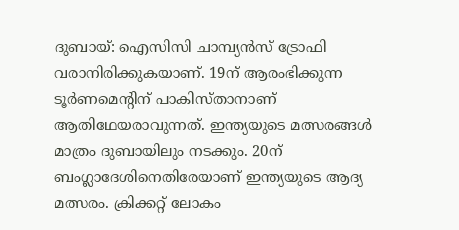ദുബായ്: ഐസിസി ചാമ്പ്യന്‍സ് ട്രോഫി വരാനിരിക്കുകയാണ്. 19ന് ആരംഭിക്കുന്ന ടൂര്‍ണമെന്റിന് പാകിസ്താനാണ് ആതിഥേയരാവുന്നത്. ഇന്ത്യയുടെ മത്സരങ്ങള്‍ മാത്രം ദുബായിലും നടക്കും. 20ന് ബംഗ്ലാദേശിനെതിരേയാണ് ഇന്ത്യയുടെ ആദ്യ മത്സരം. ക്രിക്കറ്റ് ലോകം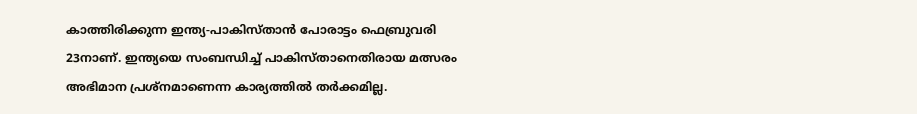കാത്തിരിക്കുന്ന ഇന്ത്യ-പാകിസ്താന്‍ പോരാട്ടം ഫെബ്രുവരി 23നാണ്. ഇന്ത്യയെ സംബന്ധിച്ച് പാകിസ്താനെതിരായ മത്സരം അഭിമാന പ്രശ്‌നമാണെന്ന കാര്യത്തില്‍ തര്‍ക്കമില്ല.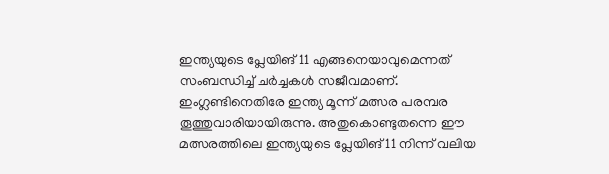ഇന്ത്യയുടെ പ്ലേയിങ് 11 എങ്ങനെയാവുമെന്നത് സംബന്ധിച്ച് ചര്‍ച്ചകള്‍ സജീവമാണ്. ഇംഗ്ലണ്ടിനെതിരേ ഇന്ത്യ മൂന്ന് മത്സര പരമ്പര തൂത്തുവാരിയായിരുന്നു. അതുകൊണ്ടുതന്നെ ഈ മത്സരത്തിലെ ഇന്ത്യയുടെ പ്ലേയിങ് 11 നിന്ന് വലിയ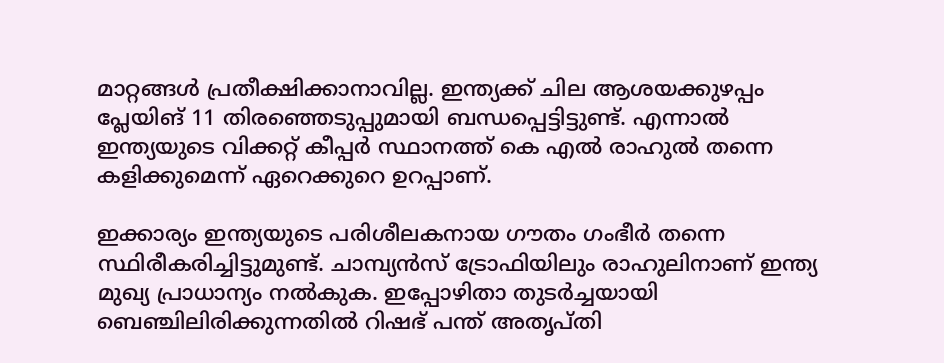മാറ്റങ്ങള്‍ പ്രതീക്ഷിക്കാനാവില്ല. ഇന്ത്യക്ക് ചില ആശയക്കുഴപ്പം പ്ലേയിങ് 11 തിരഞ്ഞെടുപ്പുമായി ബന്ധപ്പെട്ടിട്ടുണ്ട്. എന്നാല്‍ ഇന്ത്യയുടെ വിക്കറ്റ് കീപ്പര്‍ സ്ഥാനത്ത് കെ എല്‍ രാഹുല്‍ തന്നെ കളിക്കുമെന്ന് ഏറെക്കുറെ ഉറപ്പാണ്.

ഇക്കാര്യം ഇന്ത്യയുടെ പരിശീലകനായ ഗൗതം ഗംഭീര്‍ തന്നെ സ്ഥിരീകരിച്ചിട്ടുമുണ്ട്. ചാമ്പ്യന്‍സ് ട്രോഫിയിലും രാഹുലിനാണ് ഇന്ത്യ മുഖ്യ പ്രാധാന്യം നല്‍കുക. ഇപ്പോഴിതാ തുടര്‍ച്ചയായി ബെഞ്ചിലിരിക്കുന്നതില്‍ റിഷഭ് പന്ത് അതൃപ്തി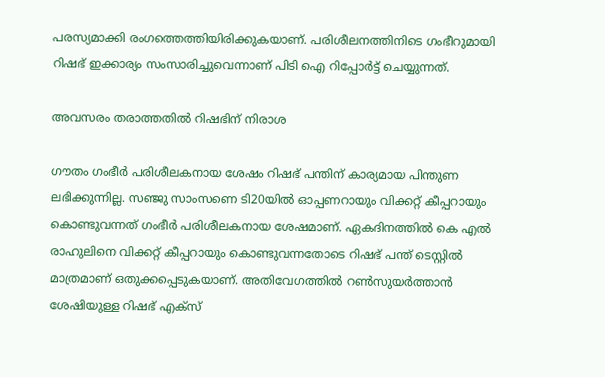പരസ്യമാക്കി രംഗത്തെത്തിയിരിക്കുകയാണ്. പരിശീലനത്തിനിടെ ഗംഭീറുമായി റിഷഭ് ഇക്കാര്യം സംസാരിച്ചുവെന്നാണ് പിടി ഐ റിപ്പോര്‍ട്ട് ചെയ്യുന്നത്.

അവസരം തരാത്തതില്‍ റിഷഭിന് നിരാശ

ഗൗതം ഗംഭീര്‍ പരിശീലകനായ ശേഷം റിഷഭ് പന്തിന് കാര്യമായ പിന്തുണ ലഭിക്കുന്നില്ല. സഞ്ജു സാംസണെ ടി20യില്‍ ഓപ്പണറായും വിക്കറ്റ് കീപ്പറായും കൊണ്ടുവന്നത് ഗംഭീര്‍ പരിശീലകനായ ശേഷമാണ്. ഏകദിനത്തില്‍ കെ എല്‍ രാഹുലിനെ വിക്കറ്റ് കീപ്പറായും കൊണ്ടുവന്നതോടെ റിഷഭ് പന്ത് ടെസ്റ്റില്‍ മാത്രമാണ് ഒതുക്കപ്പെടുകയാണ്. അതിവേഗത്തില്‍ റണ്‍സുയര്‍ത്താന്‍ ശേഷിയുള്ള റിഷഭ് എക്‌സ്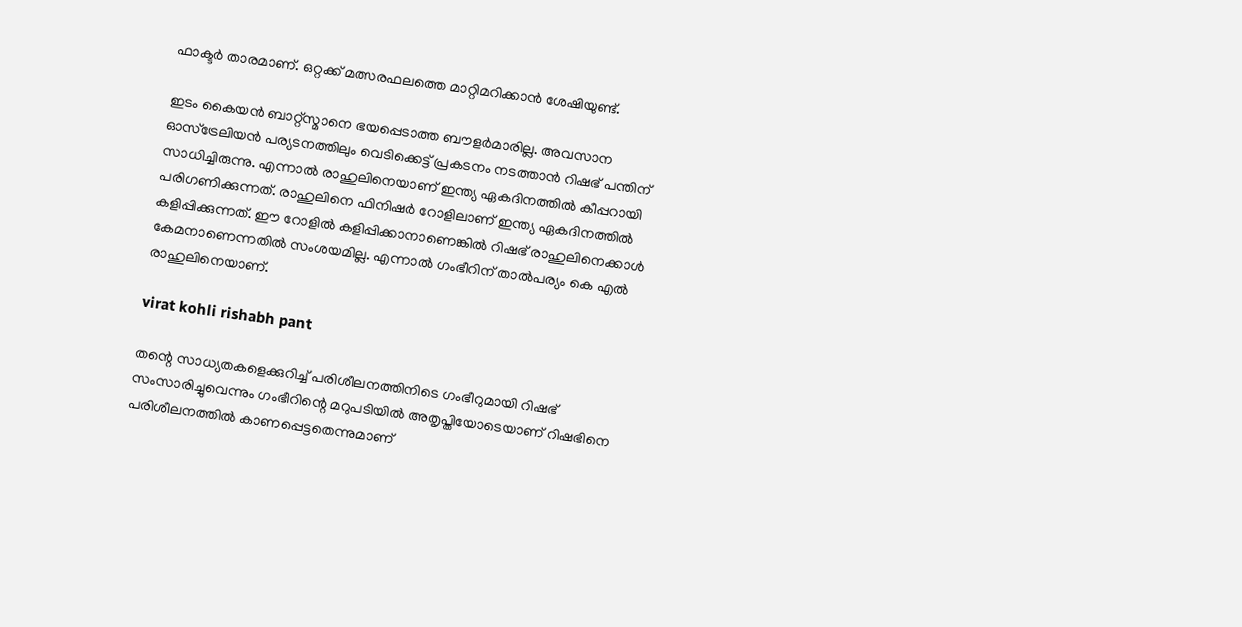ഫാക്ടര്‍ താരമാണ്. ഒറ്റക്ക് മത്സരഫലത്തെ മാറ്റിമറിക്കാന്‍ ശേഷിയുണ്ട്.

ഇടം കൈയന്‍ ബാറ്റ്‌സ്മാനെ ഭയപ്പെടാത്ത ബൗളര്‍മാരില്ല. അവസാന ഓസ്‌ട്രേലിയന്‍ പര്യടനത്തിലും വെടിക്കെട്ട് പ്രകടനം നടത്താന്‍ റിഷഭ് പന്തിന് സാധിച്ചിരുന്നു. എന്നാല്‍ രാഹുലിനെയാണ് ഇന്ത്യ ഏകദിനത്തില്‍ കീപ്പറായി പരിഗണിക്കുന്നത്. രാഹുലിനെ ഫിനിഷര്‍ റോളിലാണ് ഇന്ത്യ ഏകദിനത്തില്‍ കളിപ്പിക്കുന്നത്. ഈ റോളില്‍ കളിപ്പിക്കാനാണെങ്കില്‍ റിഷഭ് രാഹുലിനെക്കാള്‍ കേമനാണെന്നതില്‍ സംശയമില്ല. എന്നാല്‍ ഗംഭീറിന് താല്‍പര്യം കെ എല്‍ രാഹുലിനെയാണ്.

virat kohli rishabh pant

തന്റെ സാധ്യതകളെക്കുറിച്ച് പരിശീലനത്തിനിടെ ഗംഭീറുമായി റിഷഭ് സംസാരിച്ചുവെന്നും ഗംഭീറിന്റെ മറുപടിയില്‍ അതൃപ്തിയോടെയാണ് റിഷഭിനെ പരിശീലനത്തില്‍ കാണപ്പെട്ടതെന്നുമാണ്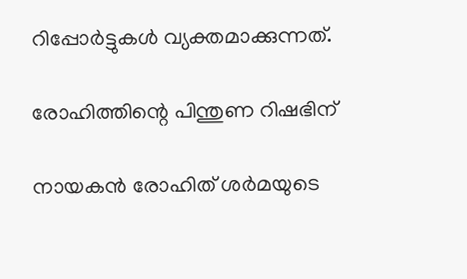റിപ്പോര്‍ട്ടുകള്‍ വ്യക്തമാക്കുന്നത്.

രോഹിത്തിന്റെ പിന്തുണ റിഷഭിന്

നായകന്‍ രോഹിത് ശര്‍മയുടെ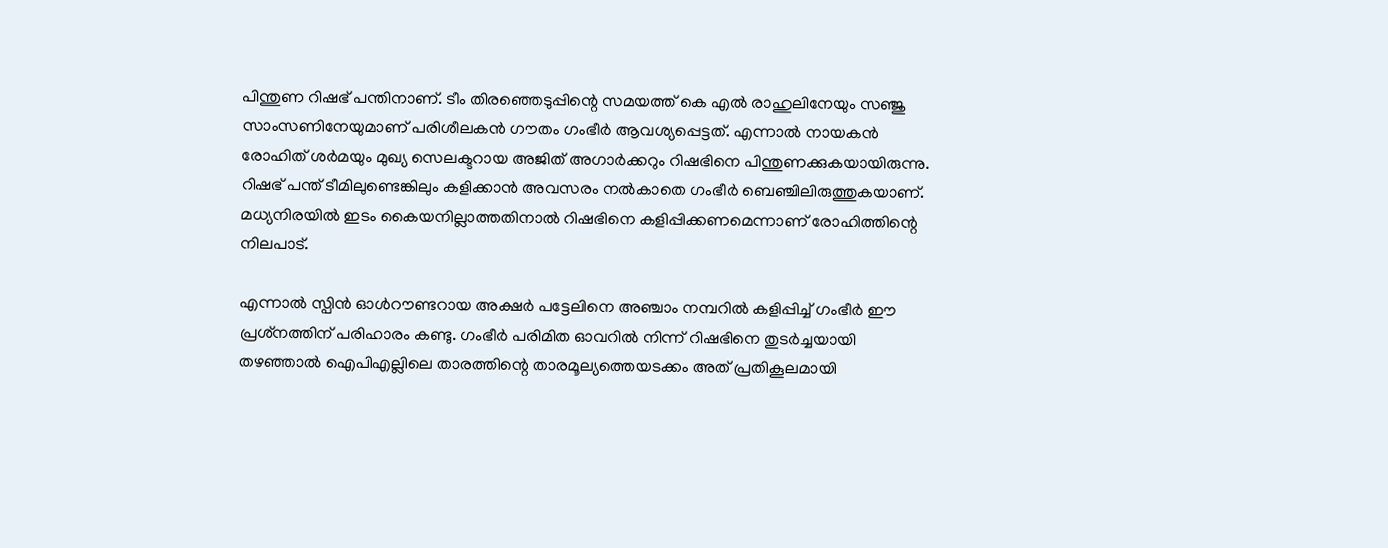പിന്തുണ റിഷഭ് പന്തിനാണ്. ടീം തിരഞ്ഞെടുപ്പിന്റെ സമയത്ത് കെ എല്‍ രാഹുലിനേയും സഞ്ജു സാംസണിനേയുമാണ് പരിശീലകന്‍ ഗൗതം ഗംഭീര്‍ ആവശ്യപ്പെട്ടത്. എന്നാല്‍ നായകന്‍ രോഹിത് ശര്‍മയും മുഖ്യ സെലക്ടറായ അജിത് അഗാര്‍ക്കറും റിഷഭിനെ പിന്തുണക്കുകയായിരുന്നു. റിഷഭ് പന്ത് ടീമിലുണ്ടെങ്കിലും കളിക്കാന്‍ അവസരം നല്‍കാതെ ഗംഭീര്‍ ബെഞ്ചിലിരുത്തുകയാണ്. മധ്യനിരയില്‍ ഇടം കൈയനില്ലാത്തതിനാല്‍ റിഷഭിനെ കളിപ്പിക്കണമെന്നാണ് രോഹിത്തിന്റെ നിലപാട്.

എന്നാല്‍ സ്പിന്‍ ഓള്‍റൗണ്ടറായ അക്ഷര്‍ പട്ടേലിനെ അഞ്ചാം നമ്പറില്‍ കളിപ്പിച്ച് ഗംഭീര്‍ ഈ പ്രശ്‌നത്തിന് പരിഹാരം കണ്ടു. ഗംഭീര്‍ പരിമിത ഓവറില്‍ നിന്ന് റിഷഭിനെ തുടര്‍ച്ചയായി തഴഞ്ഞാല്‍ ഐപിഎല്ലിലെ താരത്തിന്റെ താരമൂല്യത്തെയടക്കം അത് പ്രതികൂലമായി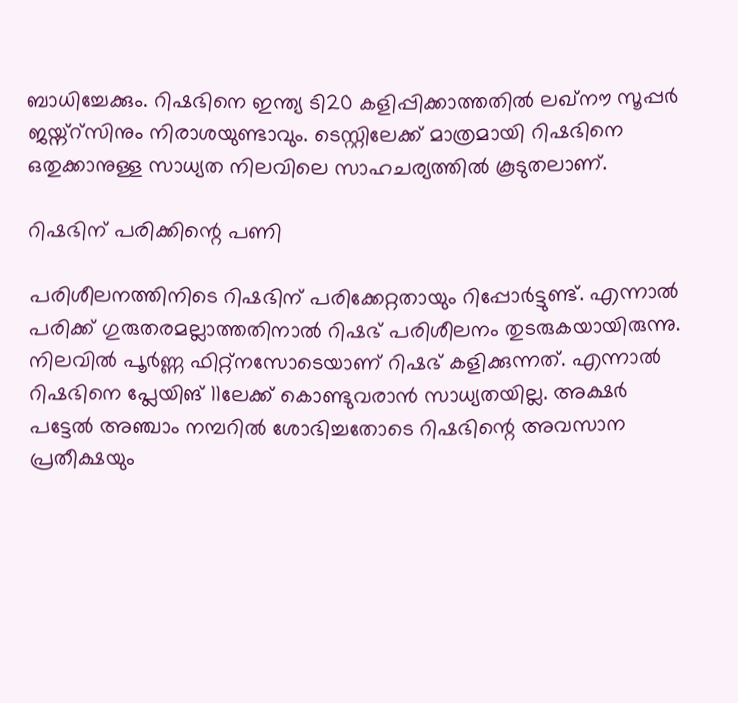ബാധിച്ചേക്കും. റിഷഭിനെ ഇന്ത്യ ടി20 കളിപ്പിക്കാത്തതില്‍ ലഖ്‌നൗ സൂപ്പര്‍ ജയ്ന്റ്‌സിനും നിരാശയുണ്ടാവും. ടെസ്റ്റിലേക്ക് മാത്രമായി റിഷഭിനെ ഒതുക്കാനുള്ള സാധ്യത നിലവിലെ സാഹചര്യത്തില്‍ കൂടുതലാണ്.

റിഷഭിന് പരിക്കിന്റെ പണി

പരിശീലനത്തിനിടെ റിഷഭിന് പരിക്കേറ്റതായും റിപ്പോര്‍ട്ടുണ്ട്. എന്നാല്‍ പരിക്ക് ഗുരുതരമല്ലാത്തതിനാല്‍ റിഷഭ് പരിശീലനം തുടരുകയായിരുന്നു. നിലവില്‍ പൂര്‍ണ്ണ ഫിറ്റ്‌നസോടെയാണ് റിഷഭ് കളിക്കുന്നത്. എന്നാല്‍ റിഷഭിനെ പ്ലേയിങ് 11ലേക്ക് കൊണ്ടുവരാന്‍ സാധ്യതയില്ല. അക്ഷര്‍ പട്ടേല്‍ അഞ്ചാം നമ്പറില്‍ ശോഭിച്ചതോടെ റിഷഭിന്റെ അവസാന പ്രതീക്ഷയും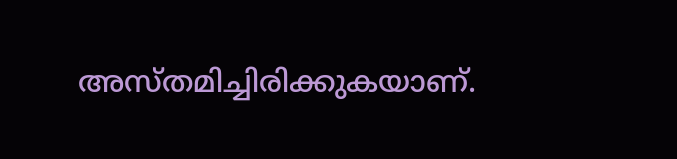അസ്തമിച്ചിരിക്കുകയാണ്.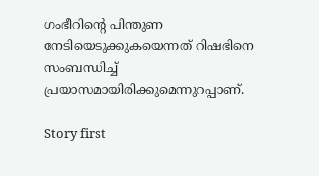ഗംഭീറിന്റെ പിന്തുണ നേടിയെടുക്കുകയെന്നത് റിഷഭിനെ സംബന്ധിച്ച് പ്രയാസമായിരിക്കുമെന്നുറപ്പാണ്.

Story first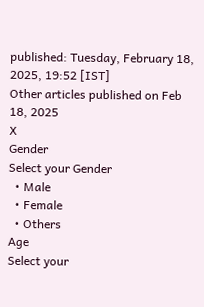published: Tuesday, February 18, 2025, 19:52 [IST]
Other articles published on Feb 18, 2025
X
Gender
Select your Gender
  • Male
  • Female
  • Others
Age
Select your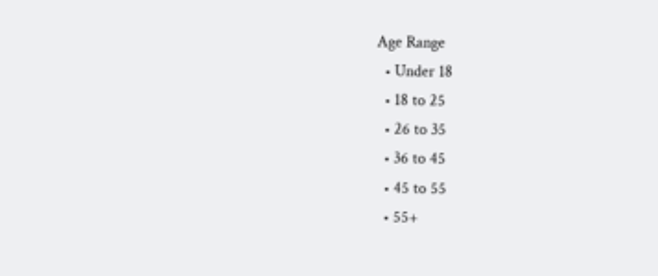Age Range
  • Under 18
  • 18 to 25
  • 26 to 35
  • 36 to 45
  • 45 to 55
  • 55+